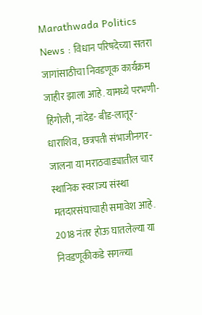Marathwada Politics News : विधान परिषदेच्या सतरा जागांसाठीचा निवडणूक कार्यक्रम जाहीर झाला आहे. यामध्ये परभणी-हिंगोली, नांदेड- बीड-लातूर-धाराशिव, छत्रपती संभाजीनगर-जालना या मराठवाड्यातील चार स्थानिक स्वराज्य संस्था मतदारसंघाचाही समावेश आहे. 2018 नंतर होऊ घातलेल्या या निवडणूकीकडे सगळ्या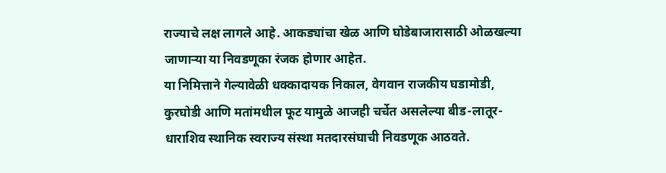राज्याचे लक्ष लागले आहे. आकड्यांचा खेळ आणि घोडेबाजारासाठी ओळखल्या जाणाऱ्या या निवडणूका रंजक होणार आहेत.
या निमित्ताने गेल्यावेळी धक्कादायक निकाल, वेगवान राजकीय घडामोडी, कुरघोडी आणि मतांमधील फूट यामुळे आजही चर्चेत असलेल्या बीड-लातूर-धाराशिव स्थानिक स्वराज्य संस्था मतदारसंघाची निवडणूक आठवते.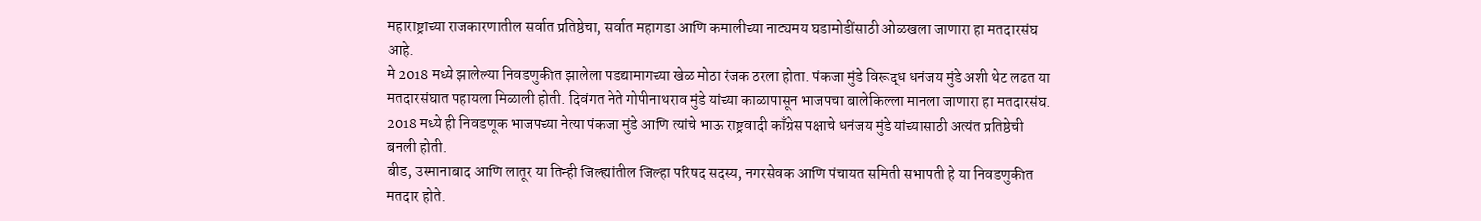महाराष्ट्राच्या राजकारणातील सर्वात प्रतिष्ठेचा, सर्वात महागडा आणि कमालीच्या नाट्यमय घडामोडींसाठी ओळखला जाणारा हा मतदारसंघ आहे.
मे 2018 मध्ये झालेल्या निवडणुकीत झालेला पडद्यामागच्या खेळ मोठा रंजक ठरला होता. पंकजा मुंडे विरूद्ध धनंजय मुंडे अशी थेट लढत या मतदारसंघात पहायला मिळाली होती. दिवंगत नेते गोपीनाथराव मुंडे यांच्या काळापासून भाजपचा बालेकिल्ला मानला जाणारा हा मतदारसंघ. 2018 मध्ये ही निवडणूक भाजपच्या नेत्या पंकजा मुंडे आणि त्यांचे भाऊ राष्ट्रवादी काँग्रेस पक्षाचे धनंजय मुंडे यांच्यासाठी अत्यंत प्रतिष्ठेची बनली होती.
बीड, उस्मानाबाद आणि लातूर या तिन्ही जिल्ह्यांतील जिल्हा परिषद सदस्य, नगरसेवक आणि पंचायत समिती सभापती हे या निवडणुकीत मतदार होते.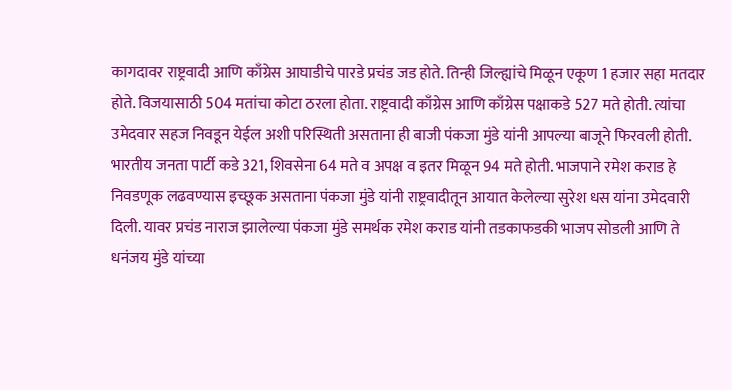कागदावर राष्ट्रवादी आणि काँग्रेस आघाडीचे पारडे प्रचंड जड होते. तिन्ही जिल्ह्यांचे मिळून एकूण 1 हजार सहा मतदार होते. विजयासाठी 504 मतांचा कोटा ठरला होता. राष्ट्रवादी काँग्रेस आणि काँग्रेस पक्षाकडे 527 मते होती. त्यांचा उमेदवार सहज निवडून येईल अशी परिस्थिती असताना ही बाजी पंकजा मुंडे यांनी आपल्या बाजूने फिरवली होती.
भारतीय जनता पार्टी कडे 321, शिवसेना 64 मते व अपक्ष व इतर मिळून 94 मते होती. भाजपाने रमेश कराड हे निवडणूक लढवण्यास इच्छूक असताना पंकजा मुंडे यांनी राष्ट्रवादीतून आयात केलेल्या सुरेश धस यांना उमेदवारी दिली. यावर प्रचंड नाराज झालेल्या पंकजा मुंडे समर्थक रमेश कराड यांनी तडकाफडकी भाजप सोडली आणि ते धनंजय मुंडे यांच्या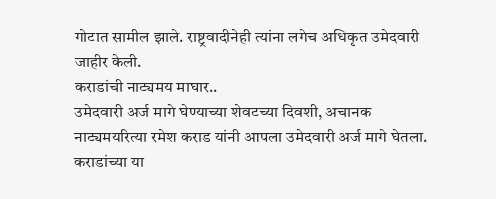गोटात सामील झाले. राष्ट्रवादीनेही त्यांना लगेच अधिकृत उमेदवारी जाहीर केली.
कराडांची नाट्यमय माघार..
उमेदवारी अर्ज मागे घेण्याच्या शेवटच्या दिवशी, अचानक नाट्यमयरित्या रमेश कराड यांनी आपला उमेदवारी अर्ज मागे घेतला. कराडांच्या या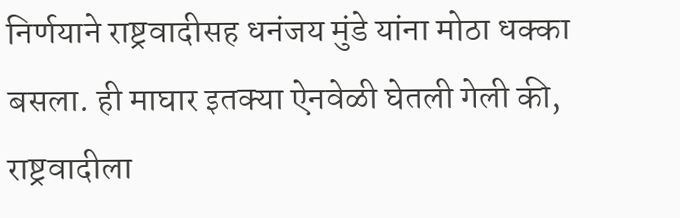निर्णयाने राष्ट्रवादीसह धनंजय मुंडे यांना मोठा धक्का बसला. ही माघार इतक्या ऐनवेळी घेतली गेली की, राष्ट्रवादीला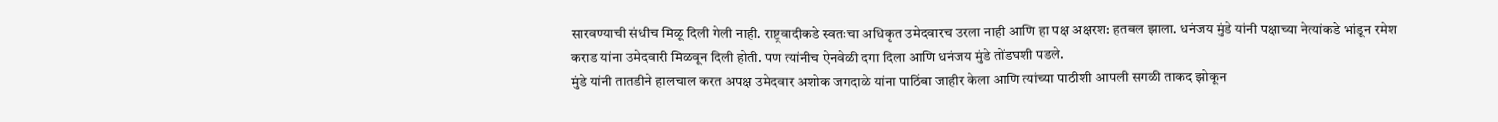सारवण्याची संधीच मिळू दिली गेली नाही. राष्ट्रवादीकडे स्वतःचा अधिकृत उमेदवारच उरला नाही आणि हा पक्ष अक्षरश: हतबल झाला. धनंजय मुंडे यांनी पक्षाच्या नेत्यांकडे भांडून रमेश कराड यांना उमेदवारी मिळवून दिली होती. पण त्यांनीच ऐनवेळी दगा दिला आणि धनंजय मुंडे तोंडघशी पडले.
मुंडे यांनी तातडीने हालचाल करत अपक्ष उमेदवार अशोक जगदाळे यांना पाठिंबा जाहीर केला आणि त्यांच्या पाठीशी आपली सगळी ताकद झोकून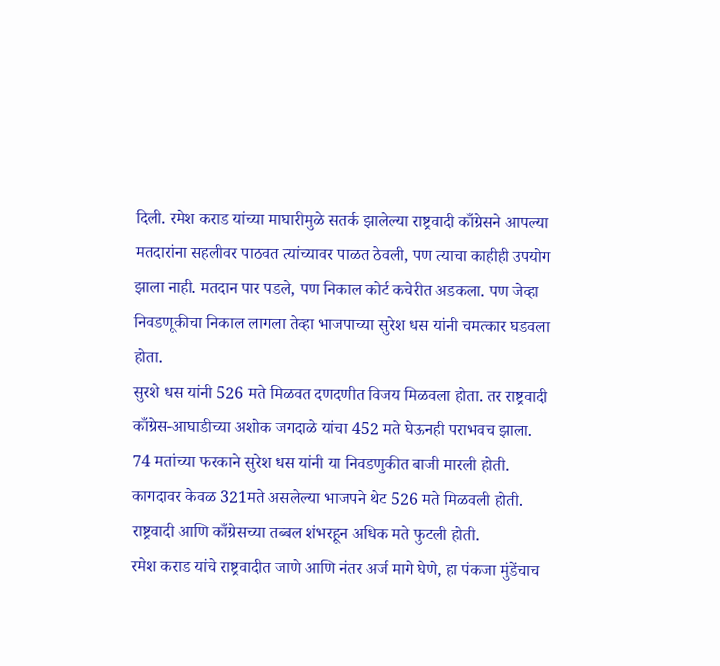दिली. रमेश कराड यांच्या माघारीमुळे सतर्क झालेल्या राष्ट्रवादी काँग्रेसने आपल्या मतदारांना सहलीवर पाठवत त्यांच्यावर पाळत ठेवली, पण त्याचा काहीही उपयोग झाला नाही. मतदान पार पडले, पण निकाल कोर्ट कचेरीत अडकला. पण जेव्हा निवडणूकीचा निकाल लागला तेव्हा भाजपाच्या सुरेश धस यांनी चमत्कार घडवला होता.
सुरशे धस यांनी 526 मते मिळवत दणदणीत विजय मिळवला होता. तर राष्ट्रवादी काँग्रेस-आघाडीच्या अशोक जगदाळे यांचा 452 मते घेऊनही पराभवच झाला. 74 मतांच्या फरकाने सुरेश धस यांनी या निवडणुकीत बाजी मारली होती. कागदावर केवळ 321मते असलेल्या भाजपने थेट 526 मते मिळवली होती. राष्ट्रवादी आणि काँग्रेसच्या तब्बल शंभरहून अधिक मते फुटली होती.
रमेश कराड यांचे राष्ट्रवादीत जाणे आणि नंतर अर्ज मागे घेणे, हा पंकजा मुंडेंचाच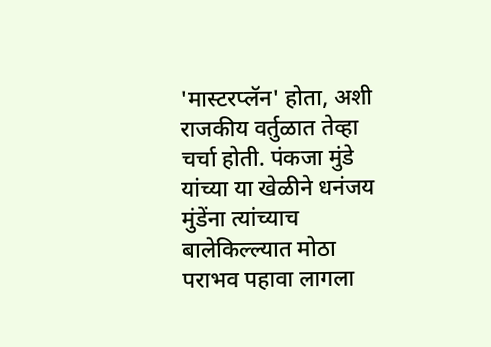'मास्टरप्लॅन' होता, अशी राजकीय वर्तुळात तेव्हा चर्चा होती. पंकजा मुंडे यांच्या या खेळीने धनंजय मुंडेंना त्यांच्याच बालेकिल्ल्यात मोठा पराभव पहावा लागला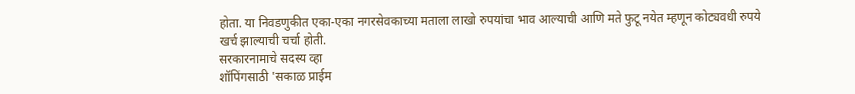होता. या निवडणुकीत एका-एका नगरसेवकाच्या मताला लाखो रुपयांचा भाव आल्याची आणि मते फुटू नयेत म्हणून कोट्यवधी रुपये खर्च झाल्याची चर्चा होती.
सरकारनामाचे सदस्य व्हा
शॉपिंगसाठी 'सकाळ प्राईम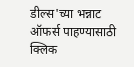डील्स'च्या भन्नाट ऑफर्स पाहण्यासाठी क्लिक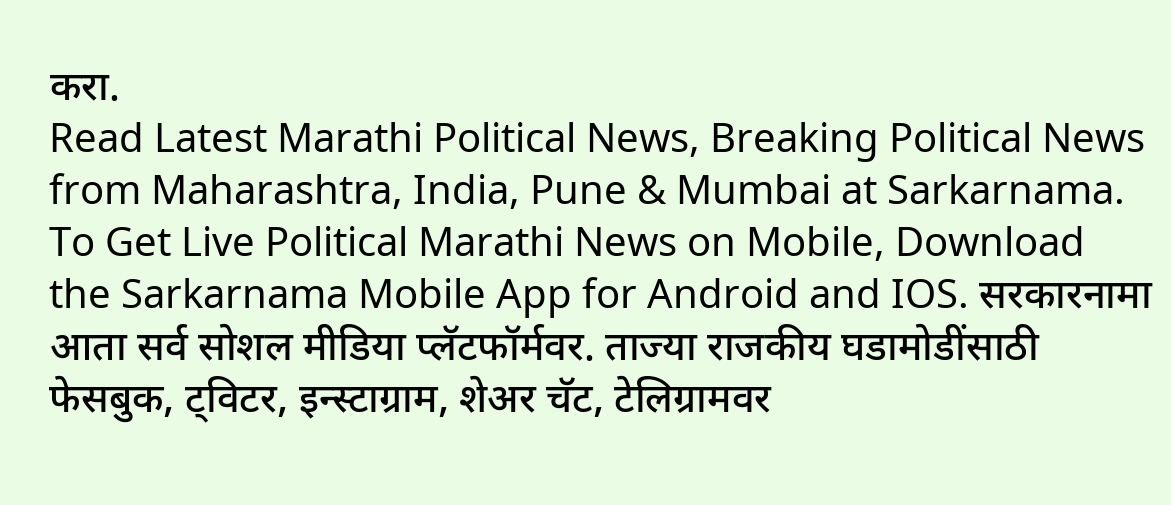करा.
Read Latest Marathi Political News, Breaking Political News from Maharashtra, India, Pune & Mumbai at Sarkarnama. To Get Live Political Marathi News on Mobile, Download the Sarkarnama Mobile App for Android and IOS. सरकारनामा आता सर्व सोशल मीडिया प्लॅटफॉर्मवर. ताज्या राजकीय घडामोडींसाठी फेसबुक, ट्विटर, इन्स्टाग्राम, शेअर चॅट, टेलिग्रामवर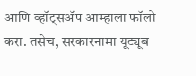आणि व्हॉट्सॲप आम्हाला फॉलो करा. तसेच, सरकारनामा यूट्यूब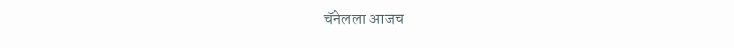चॅनेलला आजच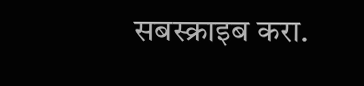सबस्क्राइब करा.